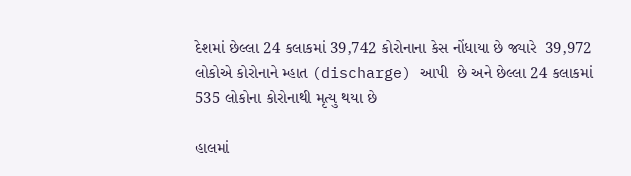દેશમાં છેલ્લા 24 કલાકમાં 39,742 કોરોનાના કેસ નોંધાયા છે જ્યારે  39,972 લોકોએ કોરોનાને મ્હાત (discharge) આપી  છે અને છેલ્લા 24 કલાકમાં 535 લોકોના કોરોનાથી મૃત્યુ થયા છે

હાલમાં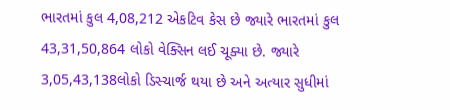ભારતમાં કુલ 4,08,212 એકટિવ કેસ છે જ્યારે ભારતમાં કુલ 43,31,50,864 લોકો વેક્સિન લઈ ચૂક્યા છે. જ્યારે 3,05,43,138લોકો ડિસ્ચાર્જ થયા છે અને અત્યાર સુધીમાં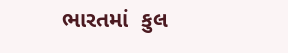ભારતમાં  કુલ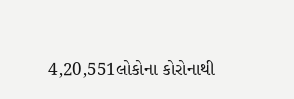4,20,551લોકોના કોરોનાથી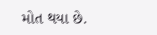મોત થયા છે.